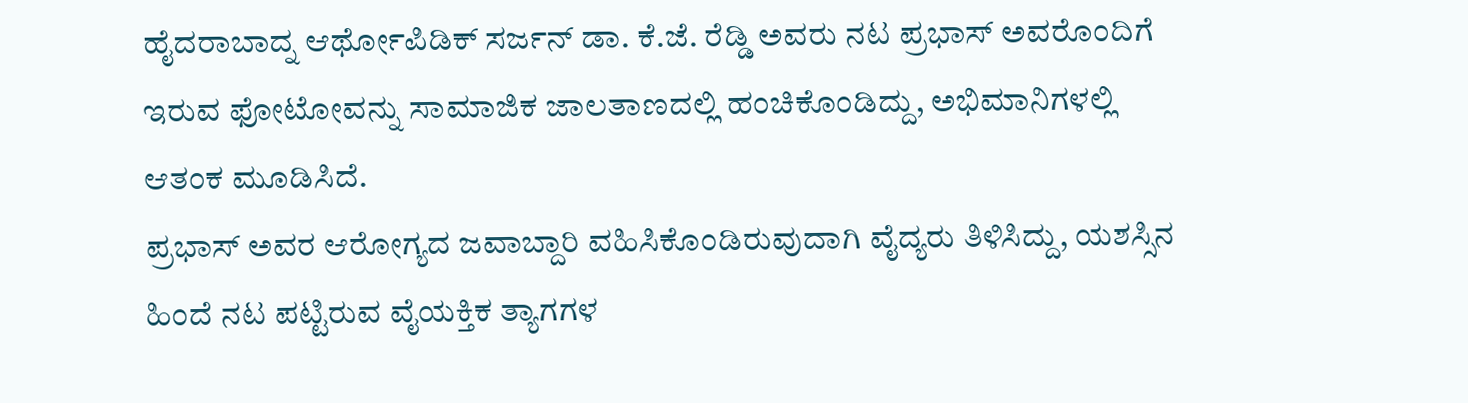ಹೈದರಾಬಾದ್ನ ಆರ್ಥೋಪಿಡಿಕ್ ಸರ್ಜನ್ ಡಾ. ಕೆ.ಜೆ. ರೆಡ್ಡಿ ಅವರು ನಟ ಪ್ರಭಾಸ್ ಅವರೊಂದಿಗೆ ಇರುವ ಫೋಟೋವನ್ನು ಸಾಮಾಜಿಕ ಜಾಲತಾಣದಲ್ಲಿ ಹಂಚಿಕೊಂಡಿದ್ದು, ಅಭಿಮಾನಿಗಳಲ್ಲಿ ಆತಂಕ ಮೂಡಿಸಿದೆ.
ಪ್ರಭಾಸ್ ಅವರ ಆರೋಗ್ಯದ ಜವಾಬ್ದಾರಿ ವಹಿಸಿಕೊಂಡಿರುವುದಾಗಿ ವೈದ್ಯರು ತಿಳಿಸಿದ್ದು, ಯಶಸ್ಸಿನ ಹಿಂದೆ ನಟ ಪಟ್ಟಿರುವ ವೈಯಕ್ತಿಕ ತ್ಯಾಗಗಳ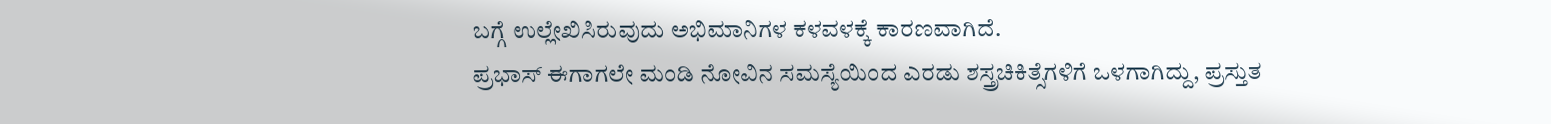ಬಗ್ಗೆ ಉಲ್ಲೇಖಿಸಿರುವುದು ಅಭಿಮಾನಿಗಳ ಕಳವಳಕ್ಕೆ ಕಾರಣವಾಗಿದೆ.
ಪ್ರಭಾಸ್ ಈಗಾಗಲೇ ಮಂಡಿ ನೋವಿನ ಸಮಸ್ಯೆಯಿಂದ ಎರಡು ಶಸ್ತ್ರಚಿಕಿತ್ಸೆಗಳಿಗೆ ಒಳಗಾಗಿದ್ದು, ಪ್ರಸ್ತುತ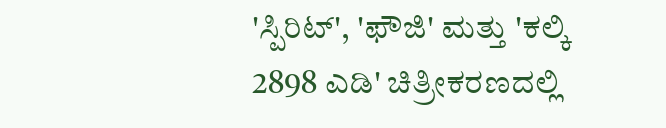'ಸ್ಪಿರಿಟ್', 'ಫೌಜಿ' ಮತ್ತು 'ಕಲ್ಕಿ 2898 ಎಡಿ' ಚಿತ್ರೀಕರಣದಲ್ಲಿ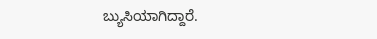ಬ್ಯುಸಿಯಾಗಿದ್ದಾರೆ.